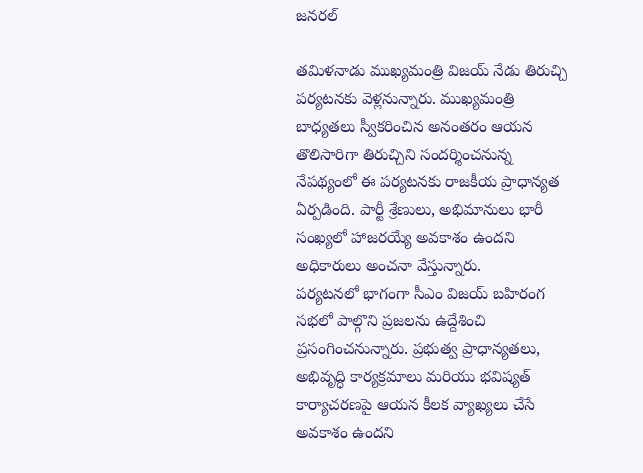జనరల్

తమిళనాడు ముఖ్యమంత్రి విజయ్ నేడు తిరుచ్చి పర్యటనకు వెళ్లనున్నారు. ముఖ్యమంత్రి బాధ్యతలు స్వీకరించిన అనంతరం ఆయన తొలిసారిగా తిరుచ్చిని సందర్శించనున్న నేపథ్యంలో ఈ పర్యటనకు రాజకీయ ప్రాధాన్యత ఏర్పడింది. పార్టీ శ్రేణులు, అభిమానులు భారీ సంఖ్యలో హాజరయ్యే అవకాశం ఉందని అధికారులు అంచనా వేస్తున్నారు.
పర్యటనలో భాగంగా సీఎం విజయ్ బహిరంగ సభలో పాల్గొని ప్రజలను ఉద్దేశించి ప్రసంగించనున్నారు. ప్రభుత్వ ప్రాధాన్యతలు, అభివృద్ధి కార్యక్రమాలు మరియు భవిష్యత్ కార్యాచరణపై ఆయన కీలక వ్యాఖ్యలు చేసే అవకాశం ఉందని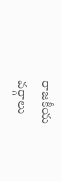రాజకీయ వర్గాలు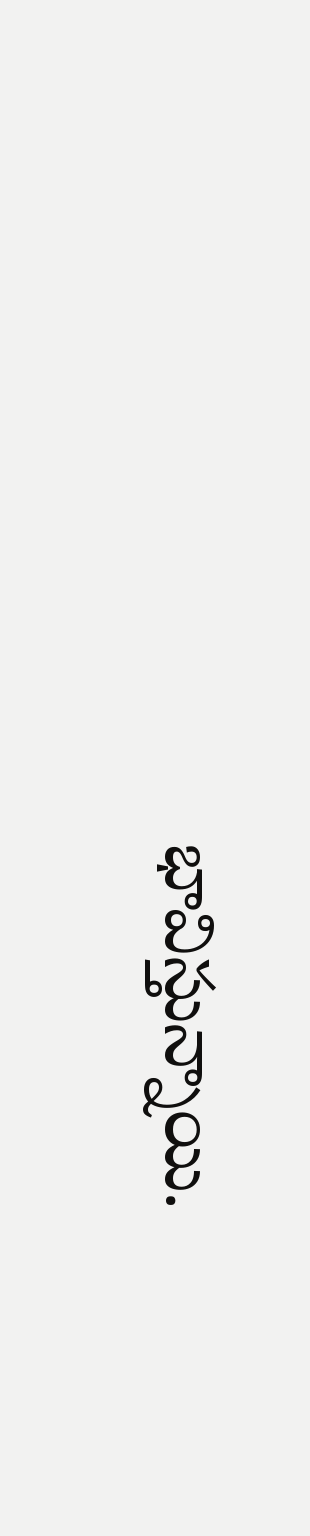భావిస్తున్నాయి.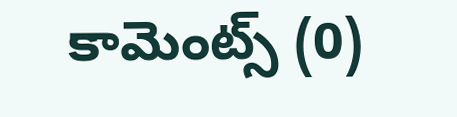కామెంట్స్ (0)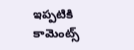ఇప్పటికి కామెంట్స్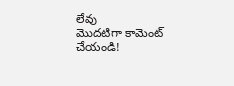లేవు
మొదటిగా కామెంట్ చేయండి!